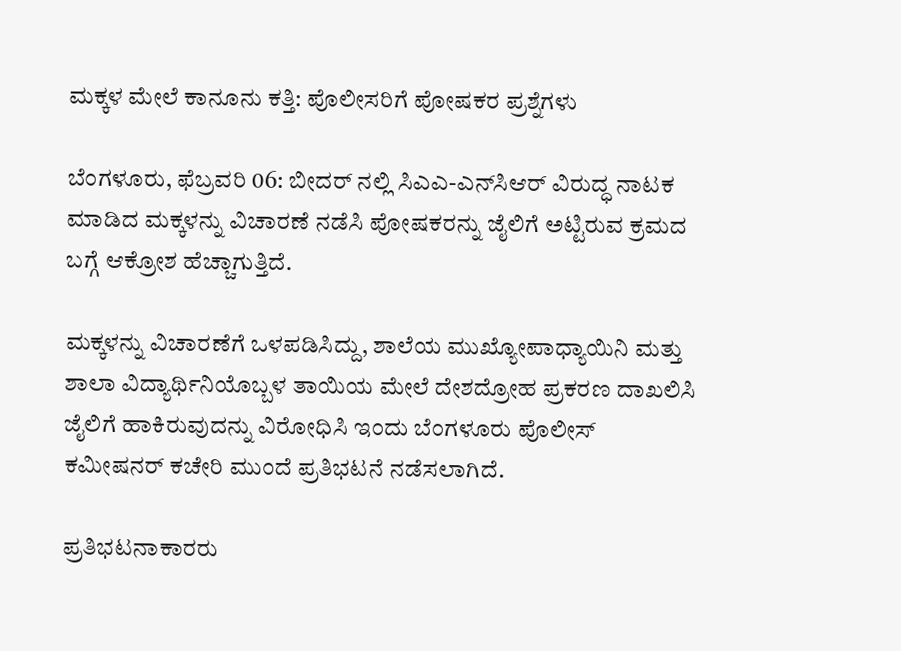ಮಕ್ಕಳ ಮೇಲೆ ಕಾನೂನು ಕತ್ತಿ: ಪೊಲೀಸರಿಗೆ ಪೋಷಕರ ಪ್ರಶ್ನೆಗಳು

ಬೆಂಗಳೂರು, ಫೆಬ್ರವರಿ 06: ಬೀದರ್‌ ನಲ್ಲಿ ಸಿಎಎ-ಎನ್‌ಸಿಆರ್ ವಿರುದ್ಧ ನಾಟಕ ಮಾಡಿದ ಮಕ್ಕಳನ್ನು ವಿಚಾರಣೆ ನಡೆಸಿ ಪೋಷಕರನ್ನು ಜೈಲಿಗೆ ಅಟ್ಟಿರುವ ಕ್ರಮದ ಬಗ್ಗೆ ಆಕ್ರೋಶ ಹೆಚ್ಚಾಗುತ್ತಿದೆ.

ಮಕ್ಕಳನ್ನು ವಿಚಾರಣೆಗೆ ಒಳಪಡಿಸಿದ್ದು, ಶಾಲೆಯ ಮುಖ್ಯೋಪಾಧ್ಯಾಯಿನಿ ಮತ್ತು ಶಾಲಾ ವಿದ್ಯಾರ್ಥಿನಿಯೊಬ್ಬಳ ತಾಯಿಯ ಮೇಲೆ ದೇಶದ್ರೋಹ ಪ್ರಕರಣ ದಾಖಲಿಸಿ ಜೈಲಿಗೆ ಹಾಕಿರುವುದನ್ನು ವಿರೋಧಿಸಿ ಇಂದು ಬೆಂಗಳೂರು ಪೊಲೀಸ್ ಕಮೀಷನರ್ ಕಚೇರಿ ಮುಂದೆ ಪ್ರತಿಭಟನೆ ನಡೆಸಲಾಗಿದೆ.

ಪ್ರತಿಭಟನಾಕಾರರು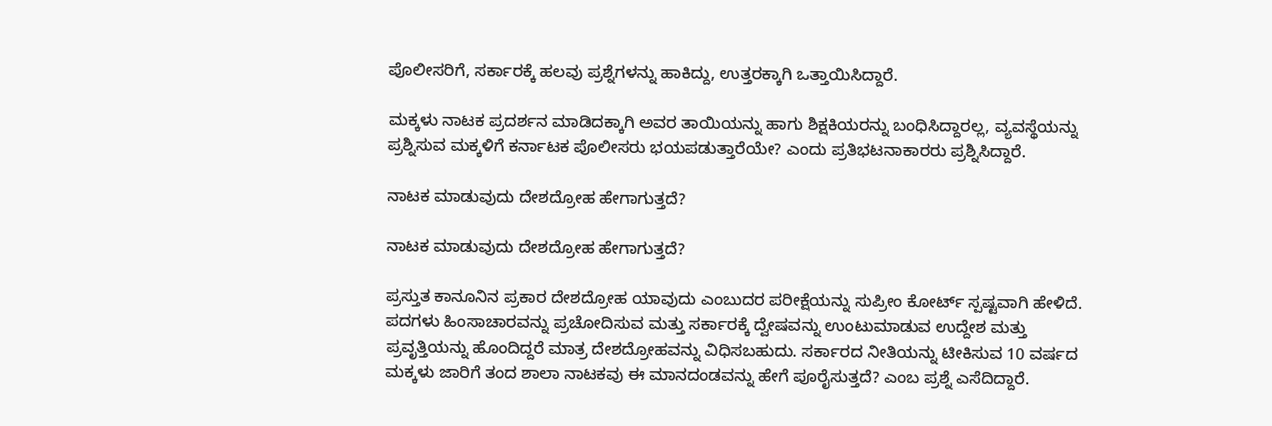ಪೊಲೀಸರಿಗೆ, ಸರ್ಕಾರಕ್ಕೆ ಹಲವು ಪ್ರಶ್ನೆಗಳನ್ನು ಹಾಕಿದ್ದು, ಉತ್ತರಕ್ಕಾಗಿ ಒತ್ತಾಯಿಸಿದ್ದಾರೆ.

ಮಕ್ಕಳು ನಾಟಕ ಪ್ರದರ್ಶನ ಮಾಡಿದಕ್ಕಾಗಿ ಅವರ ತಾಯಿಯನ್ನು ಹಾಗು ಶಿಕ್ಷಕಿಯರನ್ನು ಬಂಧಿಸಿದ್ದಾರಲ್ಲ, ವ್ಯವಸ್ಥೆಯನ್ನು ಪ್ರಶ್ನಿಸುವ ಮಕ್ಕಳಿಗೆ ಕರ್ನಾಟಕ ಪೊಲೀಸರು ಭಯಪಡುತ್ತಾರೆಯೇ? ಎಂದು ಪ್ರತಿಭಟನಾಕಾರರು ಪ್ರಶ್ನಿಸಿದ್ದಾರೆ.

ನಾಟಕ ಮಾಡುವುದು ದೇಶದ್ರೋಹ ಹೇಗಾಗುತ್ತದೆ?

ನಾಟಕ ಮಾಡುವುದು ದೇಶದ್ರೋಹ ಹೇಗಾಗುತ್ತದೆ?

ಪ್ರಸ್ತುತ ಕಾನೂನಿನ ಪ್ರಕಾರ ದೇಶದ್ರೋಹ ಯಾವುದು ಎಂಬುದರ ಪರೀಕ್ಷೆಯನ್ನು ಸುಪ್ರೀಂ ಕೋರ್ಟ್ ಸ್ಪಷ್ಟವಾಗಿ ಹೇಳಿದೆ. ಪದಗಳು ಹಿಂಸಾಚಾರವನ್ನು ಪ್ರಚೋದಿಸುವ ಮತ್ತು ಸರ್ಕಾರಕ್ಕೆ ದ್ವೇಷವನ್ನು ಉಂಟುಮಾಡುವ ಉದ್ದೇಶ ಮತ್ತು ಪ್ರವೃತ್ತಿಯನ್ನು ಹೊಂದಿದ್ದರೆ ಮಾತ್ರ ದೇಶದ್ರೋಹವನ್ನು ವಿಧಿಸಬಹುದು. ಸರ್ಕಾರದ ನೀತಿಯನ್ನು ಟೀಕಿಸುವ 10 ವರ್ಷದ ಮಕ್ಕಳು ಜಾರಿಗೆ ತಂದ ಶಾಲಾ ನಾಟಕವು ಈ ಮಾನದಂಡವನ್ನು ಹೇಗೆ ಪೂರೈಸುತ್ತದೆ? ಎಂಬ ಪ್ರಶ್ನೆ ಎಸೆದಿದ್ದಾರೆ.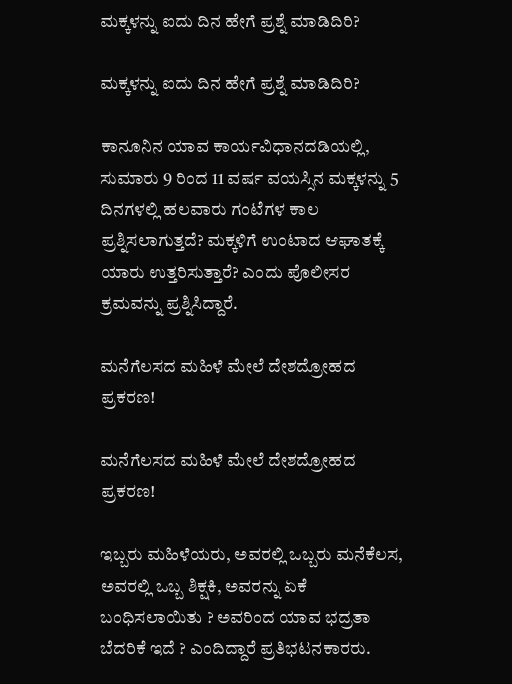ಮಕ್ಕಳನ್ನು ಐದು ದಿನ ಹೇಗೆ ಪ್ರಶ್ನೆ ಮಾಡಿದಿರಿ?

ಮಕ್ಕಳನ್ನು ಐದು ದಿನ ಹೇಗೆ ಪ್ರಶ್ನೆ ಮಾಡಿದಿರಿ?

ಕಾನೂನಿನ ಯಾವ ಕಾರ್ಯವಿಧಾನದಡಿಯಲ್ಲಿ, ಸುಮಾರು 9 ರಿಂದ 11 ವರ್ಷ ವಯಸ್ಸಿನ ಮಕ್ಕಳನ್ನು 5 ದಿನಗಳಲ್ಲಿ ಹಲವಾರು ಗಂಟೆಗಳ ಕಾಲ ಪ್ರಶ್ನಿಸಲಾಗುತ್ತದೆ? ಮಕ್ಕಳಿಗೆ ಉಂಟಾದ ಆಘಾತಕ್ಕೆ ಯಾರು ಉತ್ತರಿಸುತ್ತಾರೆ? ಎಂದು ಪೊಲೀಸರ ಕ್ರಮವನ್ನು ಪ್ರಶ್ನಿಸಿದ್ದಾರೆ.

ಮನೆಗೆಲಸದ ಮಹಿಳೆ ಮೇಲೆ ದೇಶದ್ರೋಹದ ಪ್ರಕರಣ!

ಮನೆಗೆಲಸದ ಮಹಿಳೆ ಮೇಲೆ ದೇಶದ್ರೋಹದ ಪ್ರಕರಣ!

ಇಬ್ಬರು ಮಹಿಳೆಯರು, ಅವರಲ್ಲಿ ಒಬ್ಬರು ಮನೆಕೆಲಸ, ಅವರಲ್ಲಿ ಒಬ್ಬ ಶಿಕ್ಷಕಿ, ಅವರನ್ನು ಏಕೆ ಬಂಧಿಸಲಾಯಿತು ? ಅವರಿಂದ ಯಾವ ಭದ್ರತಾ ಬೆದರಿಕೆ ಇದೆ ? ಎಂದಿದ್ದಾರೆ ಪ್ರತಿಭಟನಕಾರರು.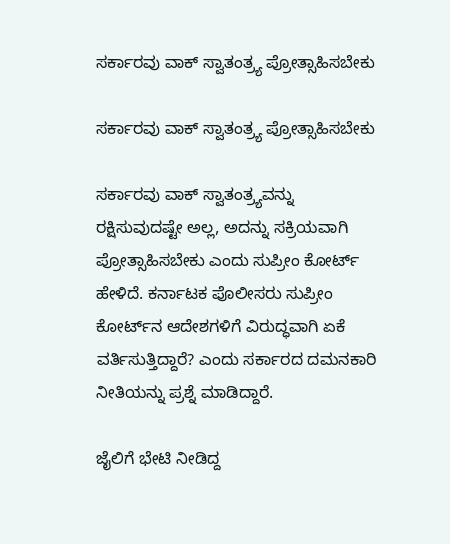ಸರ್ಕಾರವು ವಾಕ್ ಸ್ವಾತಂತ್ರ್ಯ ಪ್ರೋತ್ಸಾಹಿಸಬೇಕು

ಸರ್ಕಾರವು ವಾಕ್ ಸ್ವಾತಂತ್ರ್ಯ ಪ್ರೋತ್ಸಾಹಿಸಬೇಕು

ಸರ್ಕಾರವು ವಾಕ್ ಸ್ವಾತಂತ್ರ್ಯವನ್ನು ರಕ್ಷಿಸುವುದಷ್ಟೇ ಅಲ್ಲ, ಅದನ್ನು ಸಕ್ರಿಯವಾಗಿ ಪ್ರೋತ್ಸಾಹಿಸಬೇಕು ಎಂದು ಸುಪ್ರೀಂ ಕೋರ್ಟ್ ಹೇಳಿದೆ. ಕರ್ನಾಟಕ ಪೊಲೀಸರು ಸುಪ್ರೀಂ ಕೋರ್ಟ್‌ನ ಆದೇಶಗಳಿಗೆ ವಿರುದ್ಧವಾಗಿ ಏಕೆ ವರ್ತಿಸುತ್ತಿದ್ದಾರೆ? ಎಂದು ಸರ್ಕಾರದ ದಮನಕಾರಿ ನೀತಿಯನ್ನು ಪ್ರಶ್ನೆ ಮಾಡಿದ್ದಾರೆ.

ಜೈಲಿಗೆ ಭೇಟಿ ನೀಡಿದ್ದ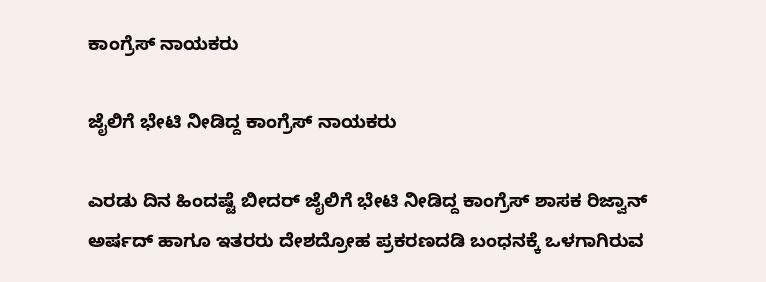ಕಾಂಗ್ರೆಸ್‌ ನಾಯಕರು

ಜೈಲಿಗೆ ಭೇಟಿ ನೀಡಿದ್ದ ಕಾಂಗ್ರೆಸ್‌ ನಾಯಕರು

ಎರಡು ದಿನ ಹಿಂದಷ್ಟೆ ಬೀದರ್ ಜೈಲಿಗೆ ಭೇಟಿ ನೀಡಿದ್ದ ಕಾಂಗ್ರೆಸ್ ಶಾಸಕ ರಿಜ್ವಾನ್ ಅರ್ಷದ್ ಹಾಗೂ ಇತರರು ದೇಶದ್ರೋಹ ಪ್ರಕರಣದಡಿ ಬಂಧನಕ್ಕೆ ಒಳಗಾಗಿರುವ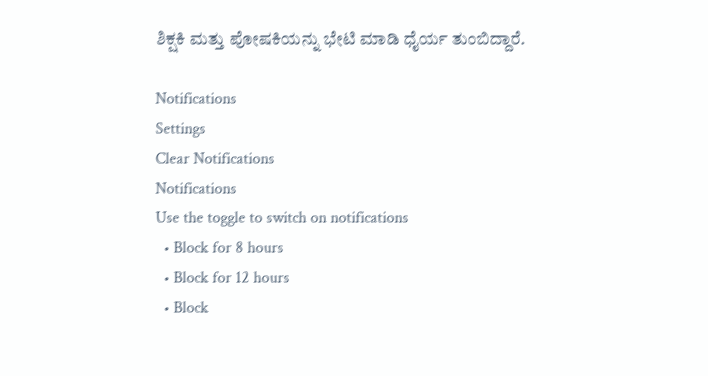ಶಿಕ್ಷಕಿ ಮತ್ತು ಪೋಷಕಿಯನ್ನು ಭೇಟಿ ಮಾಡಿ ಧೈರ್ಯ ತುಂಬಿದ್ದಾರೆ.

Notifications
Settings
Clear Notifications
Notifications
Use the toggle to switch on notifications
  • Block for 8 hours
  • Block for 12 hours
  • Block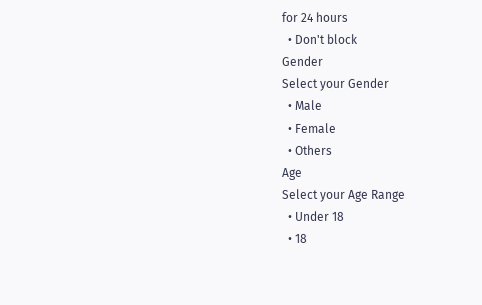for 24 hours
  • Don't block
Gender
Select your Gender
  • Male
  • Female
  • Others
Age
Select your Age Range
  • Under 18
  • 18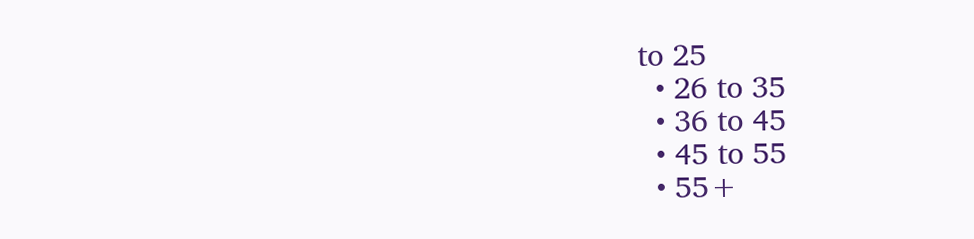to 25
  • 26 to 35
  • 36 to 45
  • 45 to 55
  • 55+